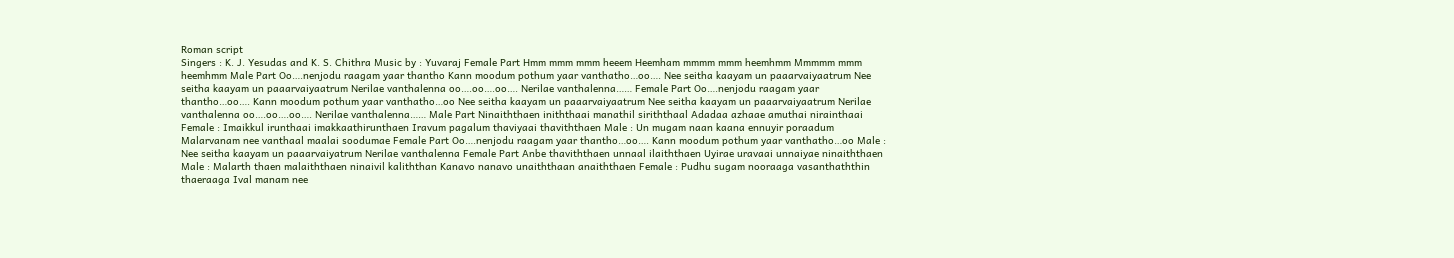Roman script
Singers : K. J. Yesudas and K. S. Chithra Music by : Yuvaraj Female Part Hmm mmm mmm heeem Heemham mmmm mmm heemhmm Mmmmm mmm heemhmm Male Part Oo….nenjodu raagam yaar thantho Kann moodum pothum yaar vanthatho…oo…. Nee seitha kaayam un paaarvaiyaatrum Nee seitha kaayam un paaarvaiyaatrum Nerilae vanthalenna oo….oo….oo…. Nerilae vanthalenna…… Female Part Oo….nenjodu raagam yaar thantho…oo…. Kann moodum pothum yaar vanthatho…oo Nee seitha kaayam un paaarvaiyaatrum Nee seitha kaayam un paaarvaiyaatrum Nerilae vanthalenna oo….oo….oo…. Nerilae vanthalenna…… Male Part Ninaiththaen iniththaai manathil siriththaal Adadaa azhaae amuthai nirainthaai Female : Imaikkul irunthaai imakkaathirunthaen Iravum pagalum thaviyaai thaviththaen Male : Un mugam naan kaana ennuyir poraadum Malarvanam nee vanthaal maalai soodumae Female Part Oo….nenjodu raagam yaar thantho…oo…. Kann moodum pothum yaar vanthatho…oo Male : Nee seitha kaayam un paaarvaiyatrum Nerilae vanthalenna Female Part Anbe thaviththaen unnaal ilaiththaen Uyirae uravaai unnaiyae ninaiththaen Male : Malarth thaen malaiththaen ninaivil kaliththan Kanavo nanavo unaiththaan anaiththaen Female : Pudhu sugam nooraaga vasanthaththin thaeraaga Ival manam nee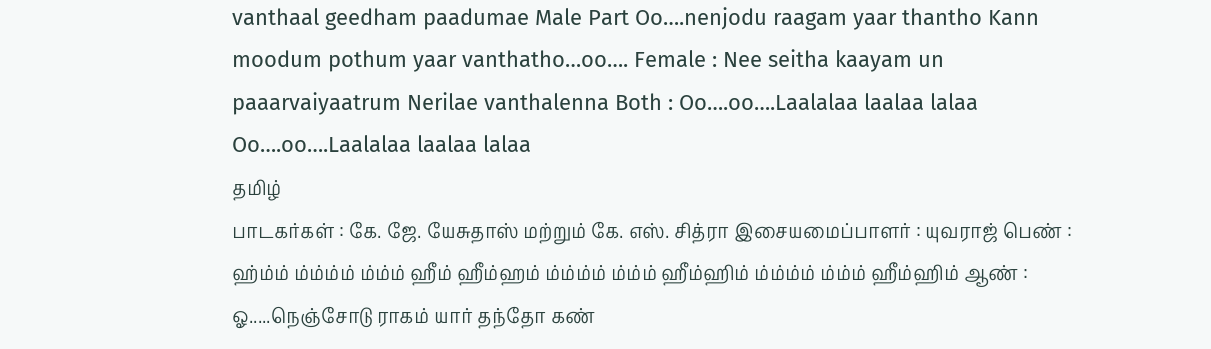vanthaal geedham paadumae Male Part Oo….nenjodu raagam yaar thantho Kann moodum pothum yaar vanthatho…oo…. Female : Nee seitha kaayam un paaarvaiyaatrum Nerilae vanthalenna Both : Oo….oo….Laalalaa laalaa lalaa Oo….oo….Laalalaa laalaa lalaa
தமிழ்
பாடகர்கள் : கே. ஜே. யேசுதாஸ் மற்றும் கே. எஸ். சித்ரா இசையமைப்பாளர் : யுவராஜ் பெண் : ஹ்ம்ம் ம்ம்ம்ம் ம்ம்ம் ஹீம் ஹீம்ஹம் ம்ம்ம்ம் ம்ம்ம் ஹீம்ஹிம் ம்ம்ம்ம் ம்ம்ம் ஹீம்ஹிம் ஆண் : ஓ.....நெஞ்சோடு ராகம் யார் தந்தோ கண்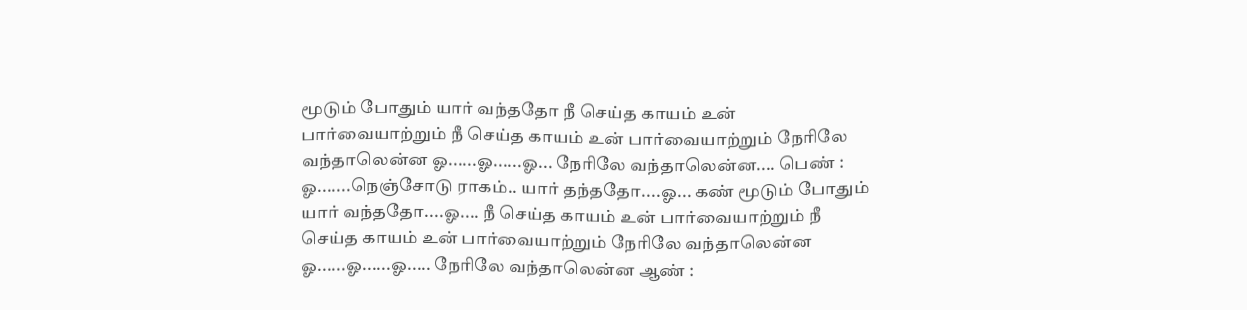மூடும் போதும் யார் வந்ததோ நீ செய்த காயம் உன் பார்வையாற்றும் நீ செய்த காயம் உன் பார்வையாற்றும் நேரிலே வந்தாலென்ன ஓ......ஓ......ஓ... நேரிலே வந்தாலென்ன.... பெண் : ஓ.......நெஞ்சோடு ராகம்.. யார் தந்ததோ....ஓ... கண் மூடும் போதும் யார் வந்ததோ....ஓ.... நீ செய்த காயம் உன் பார்வையாற்றும் நீ செய்த காயம் உன் பார்வையாற்றும் நேரிலே வந்தாலென்ன ஓ......ஓ......ஓ..... நேரிலே வந்தாலென்ன ஆண் :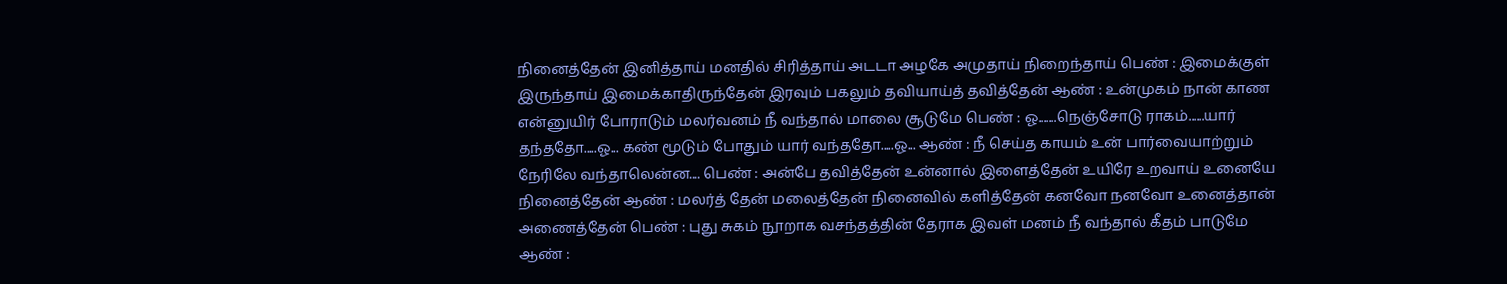நினைத்தேன் இனித்தாய் மனதில் சிரித்தாய் அடடா அழகே அமுதாய் நிறைந்தாய் பெண் : இமைக்குள் இருந்தாய் இமைக்காதிருந்தேன் இரவும் பகலும் தவியாய்த் தவித்தேன் ஆண் : உன்முகம் நான் காண என்னுயிர் போராடும் மலர்வனம் நீ வந்தால் மாலை சூடுமே பெண் : ஓ.......நெஞ்சோடு ராகம்......யார் தந்ததோ.....ஓ... கண் மூடும் போதும் யார் வந்ததோ.....ஓ... ஆண் : நீ செய்த காயம் உன் பார்வையாற்றும் நேரிலே வந்தாலென்ன.... பெண் : அன்பே தவித்தேன் உன்னால் இளைத்தேன் உயிரே உறவாய் உனையே நினைத்தேன் ஆண் : மலர்த் தேன் மலைத்தேன் நினைவில் களித்தேன் கனவோ நனவோ உனைத்தான் அணைத்தேன் பெண் : புது சுகம் நூறாக வசந்தத்தின் தேராக இவள் மனம் நீ வந்தால் கீதம் பாடுமே ஆண் :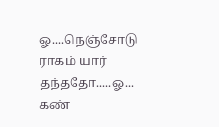ஓ....நெஞ்சோடு ராகம் யார் தந்ததோ.....ஓ... கண்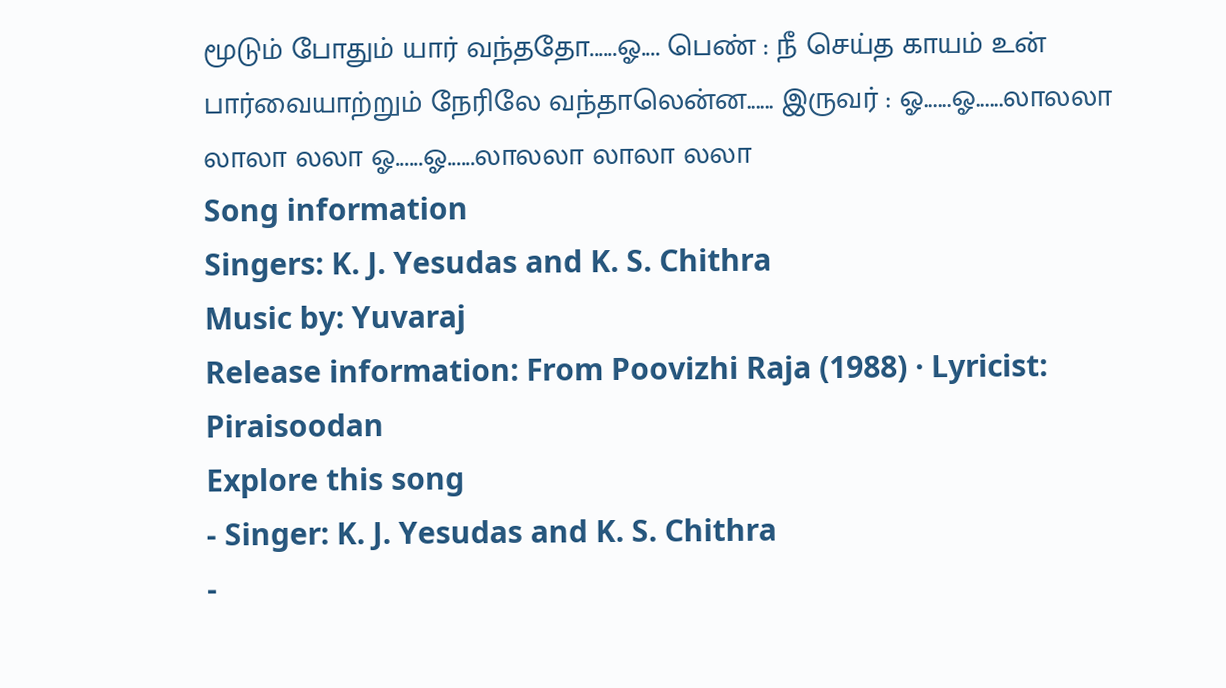மூடும் போதும் யார் வந்ததோ......ஓ.... பெண் : நீ செய்த காயம் உன் பார்வையாற்றும் நேரிலே வந்தாலென்ன...... இருவர் : ஓ......ஓ......லாலலா லாலா லலா ஓ......ஓ......லாலலா லாலா லலா
Song information
Singers: K. J. Yesudas and K. S. Chithra
Music by: Yuvaraj
Release information: From Poovizhi Raja (1988) · Lyricist: Piraisoodan
Explore this song
- Singer: K. J. Yesudas and K. S. Chithra
-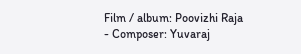Film / album: Poovizhi Raja
- Composer: Yuvaraj